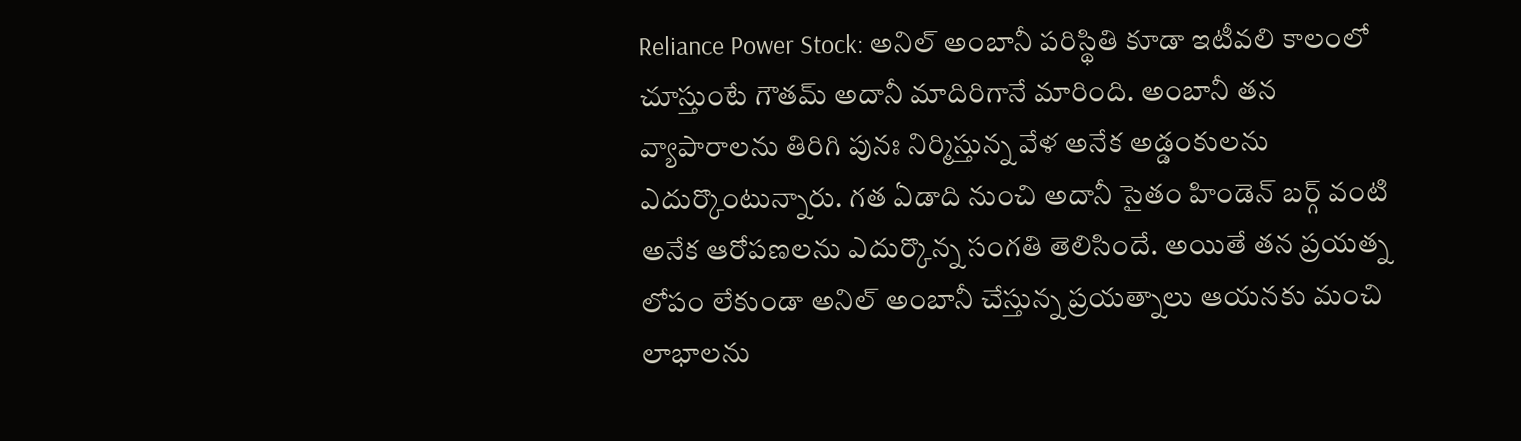Reliance Power Stock: అనిల్ అంబానీ పరిస్థితి కూడా ఇటీవలి కాలంలో చూస్తుంటే గౌతమ్ అదానీ మాదిరిగానే మారింది. అంబానీ తన వ్యాపారాలను తిరిగి పునః నిర్మిస్తున్న వేళ అనేక అడ్డంకులను ఎదుర్కొంటున్నారు. గత ఏడాది నుంచి అదానీ సైతం హిండెన్ బర్గ్ వంటి అనేక ఆరోపణలను ఎదుర్కొన్న సంగతి తెలిసిందే. అయితే తన ప్రయత్న లోపం లేకుండా అనిల్ అంబానీ చేస్తున్న ప్రయత్నాలు ఆయనకు మంచి లాభాలను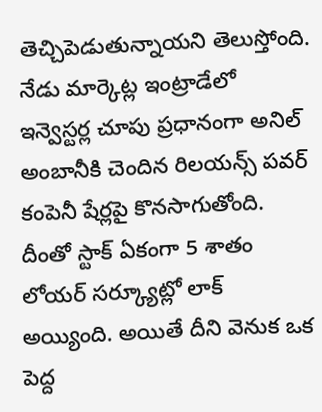తెచ్చిపెడుతున్నాయని తెలుస్తోంది.
నేడు మార్కెట్ల ఇంట్రాడేలో ఇన్వెస్టర్ల చూపు ప్రధానంగా అనిల్ అంబానీకి చెందిన రిలయన్స్ పవర్ కంపెనీ షేర్లపై కొనసాగుతోంది. దీంతో స్టాక్ ఏకంగా 5 శాతం లోయర్ సర్క్యూట్లో లాక్ అయ్యింది. అయితే దీని వెనుక ఒక పెద్ద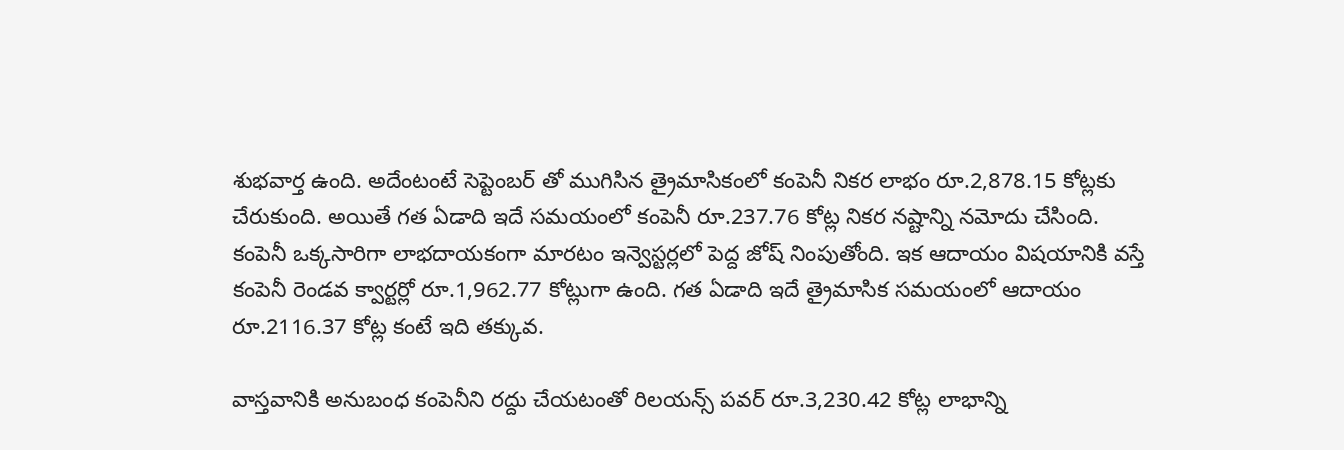శుభవార్త ఉంది. అదేంటంటే సెప్టెంబర్ తో ముగిసిన త్రైమాసికంలో కంపెనీ నికర లాభం రూ.2,878.15 కోట్లకు చేరుకుంది. అయితే గత ఏడాది ఇదే సమయంలో కంపెనీ రూ.237.76 కోట్ల నికర నష్టాన్ని నమోదు చేసింది. కంపెనీ ఒక్కసారిగా లాభదాయకంగా మారటం ఇన్వెస్టర్లలో పెద్ద జోష్ నింపుతోంది. ఇక ఆదాయం విషయానికి వస్తే కంపెనీ రెండవ క్వార్టర్లో రూ.1,962.77 కోట్లుగా ఉంది. గత ఏడాది ఇదే త్రైమాసిక సమయంలో ఆదాయం రూ.2116.37 కోట్ల కంటే ఇది తక్కువ.

వాస్తవానికి అనుబంధ కంపెనీని రద్దు చేయటంతో రిలయన్స్ పవర్ రూ.3,230.42 కోట్ల లాభాన్ని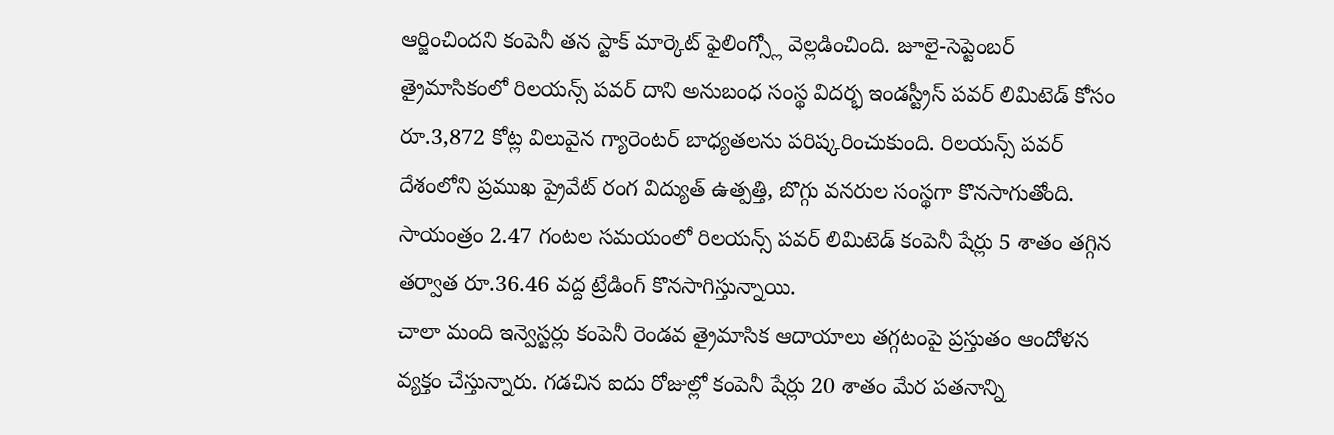ఆర్జించిందని కంపెనీ తన స్టాక్ మార్కెట్ ఫైలింగ్స్లో వెల్లడించింది. జూలై-సెప్టెంబర్ త్రైమాసికంలో రిలయన్స్ పవర్ దాని అనుబంధ సంస్థ విదర్భ ఇండస్ట్రీస్ పవర్ లిమిటెడ్ కోసం రూ.3,872 కోట్ల విలువైన గ్యారెంటర్ బాధ్యతలను పరిష్కరించుకుంది. రిలయన్స్ పవర్ దేశంలోని ప్రముఖ ప్రైవేట్ రంగ విద్యుత్ ఉత్పత్తి, బొగ్గు వనరుల సంస్థగా కొనసాగుతోంది. సాయంత్రం 2.47 గంటల సమయంలో రిలయన్స్ పవర్ లిమిటెడ్ కంపెనీ షేర్లు 5 శాతం తగ్గిన తర్వాత రూ.36.46 వద్ద ట్రేడింగ్ కొనసాగిస్తున్నాయి.
చాలా మంది ఇన్వెస్టర్లు కంపెనీ రెండవ త్రైమాసిక ఆదాయాలు తగ్గటంపై ప్రస్తుతం ఆందోళన వ్యక్తం చేస్తున్నారు. గడచిన ఐదు రోజుల్లో కంపెనీ షేర్లు 20 శాతం మేర పతనాన్ని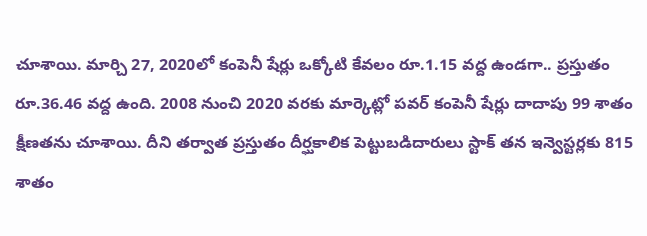చూశాయి. మార్చి 27, 2020లో కంపెనీ షేర్లు ఒక్కోటి కేవలం రూ.1.15 వద్ద ఉండగా.. ప్రస్తుతం రూ.36.46 వద్ద ఉంది. 2008 నుంచి 2020 వరకు మార్కెట్లో పవర్ కంపెనీ షేర్లు దాదాపు 99 శాతం క్షీణతను చూశాయి. దీని తర్వాత ప్రస్తుతం దీర్ఘకాలిక పెట్టుబడిదారులు స్టాక్ తన ఇన్వెస్టర్లకు 815 శాతం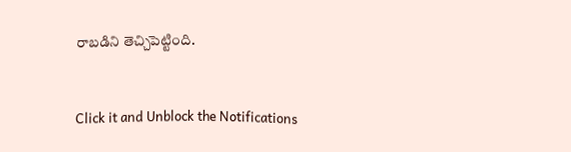రాబడిని తెచ్చిపెట్టింది.


Click it and Unblock the Notifications